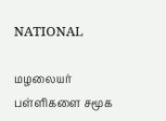NATIONAL

மழலையர் பள்ளிகளை சமூக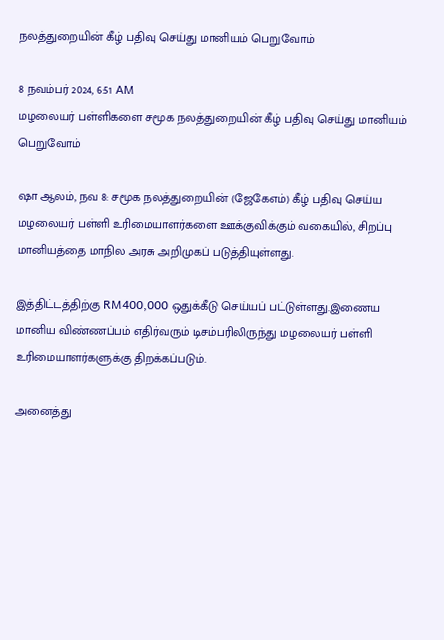நலத்துறையின் கீழ் பதிவு செய்து மானியம் பெறுவோம்

8 நவம்பர் 2024, 6:51 AM
மழலையர் பள்ளிகளை சமூக நலத்துறையின் கீழ் பதிவு செய்து மானியம் பெறுவோம்

ஷா ஆலம், நவ 8: சமூக நலத்துறையின் (ஜேகேஎம்) கீழ் பதிவு செய்ய மழலையர் பள்ளி உரிமையாளர்களை ஊக்குவிக்கும் வகையில், சிறப்பு மானியத்தை மாநில அரசு அறிமுகப் படுத்தியுள்ளது.

இத்திட்டத்திற்கு RM400,000 ஒதுக்கீடு செய்யப் பட்டுள்ளது.இணைய மானிய விண்ணப்பம் எதிர்வரும் டிசம்பரிலிருந்து மழலையர் பள்ளி உரிமையாளர்களுக்கு திறக்கப்படும்.

அனைத்து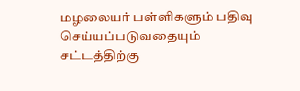மழலையர் பள்ளிகளும் பதிவு செய்யப்படுவதையும் சட்டத்திற்கு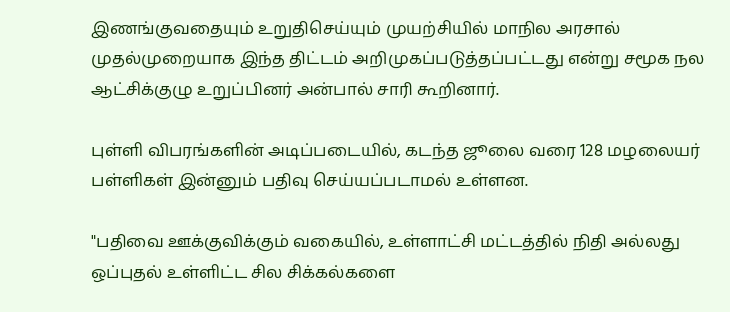இணங்குவதையும் உறுதிசெய்யும் முயற்சியில் மாநில அரசால் முதல்முறையாக இந்த திட்டம் அறிமுகப்படுத்தப்பட்டது என்று சமூக நல ஆட்சிக்குழு உறுப்பினர் அன்பால் சாரி கூறினார்.

புள்ளி விபரங்களின் அடிப்படையில், கடந்த ஜூலை வரை 128 மழலையர் பள்ளிகள் இன்னும் பதிவு செய்யப்படாமல் உள்ளன.

"பதிவை ஊக்குவிக்கும் வகையில், உள்ளாட்சி மட்டத்தில் நிதி அல்லது ஒப்புதல் உள்ளிட்ட சில சிக்கல்களை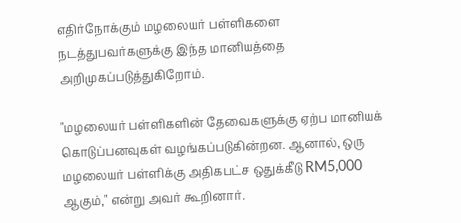எதிர்நோக்கும் மழலையர் பள்ளிகளை நடத்துபவர்களுக்கு இந்த மானியத்தை அறிமுகப்படுத்துகிறோம்.

"மழலையர் பள்ளிகளின் தேவைகளுக்கு ஏற்ப மானியக் கொடுப்பனவுகள் வழங்கப்படுகின்றன. ஆனால், ஒரு மழலையர் பள்ளிக்கு அதிகபட்ச ஒதுக்கீடு RM5,000 ஆகும்," என்று அவர் கூறினார்.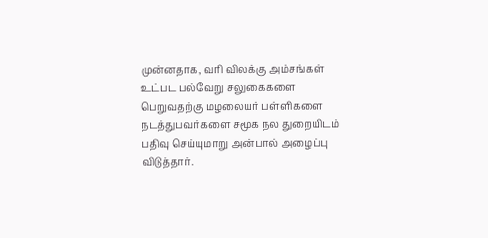முன்னதாக, வரி விலக்கு அம்சங்கள் உட்பட பல்வேறு சலுகைகளை பெறுவதற்கு மழலையர் பள்ளிகளை நடத்துபவர்களை சமூக நல துறையிடம் பதிவு செய்யுமாறு அன்பால் அழைப்பு விடுத்தார்.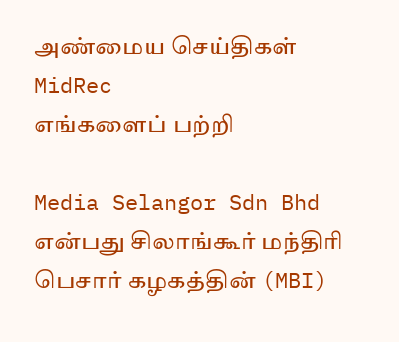அண்மைய செய்திகள்
MidRec
எங்களைப் பற்றி

Media Selangor Sdn Bhd என்பது சிலாங்கூர் மந்திரி பெசார் கழகத்தின் (MBI)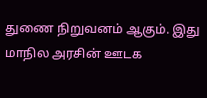துணை நிறுவனம் ஆகும். இது மாநில அரசின் ஊடக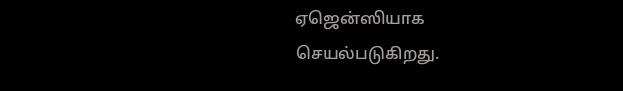ஏஜென்ஸியாக செயல்படுகிறது.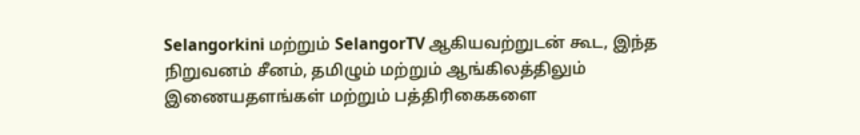Selangorkini மற்றும் SelangorTV ஆகியவற்றுடன் கூட, இந்த நிறுவனம் சீனம், தமிழும் மற்றும் ஆங்கிலத்திலும் இணையதளங்கள் மற்றும் பத்திரிகைகளை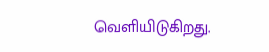வெளியிடுகிறது.